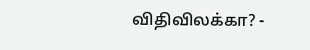விதிவிலக்கா? -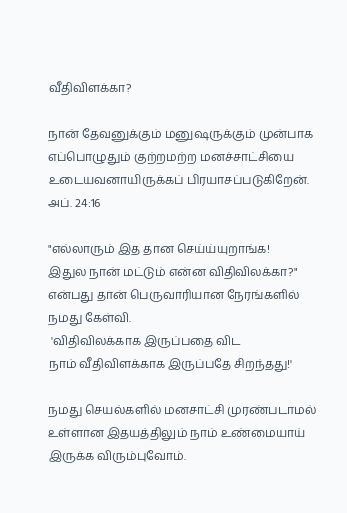வீதிவிளக்கா?

நான் தேவனுக்கும் மனுஷருக்கும் முன்பாக
எப்பொழுதும் குற்றமற்ற மனச்சாட்சியை
உடையவனாயிருக்கப் பிரயாசப்படுகிறேன்.
அப். 24:16

"எல்லாரும் இத தான செய்ய்யுறாங்க!
இதுல நான் மட்டும் என்ன விதிவிலக்கா?"
என்பது தான் பெருவாரியான நேரங்களில் நமது கேள்வி.
 'விதிவிலக்காக இருப்பதை விட
நாம் வீதிவிளக்காக இருப்பதே சிறந்தது!'

நமது செயல்களில் மனசாட்சி முரண்படாமல்
உள்ளான இதயத்திலும் நாம் உண்மையாய் இருக்க விரும்புவோம்.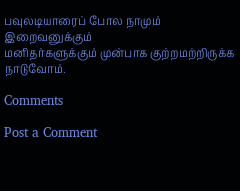பவுலடியாரைப் போல நாமும் இறைவனுக்கும்
மனிதர்களுக்கும் முன்பாக குற்றமற்றிருக்க நாடுவோம்.

Comments

Post a Comment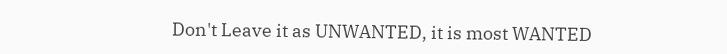Don't Leave it as UNWANTED, it is most WANTED